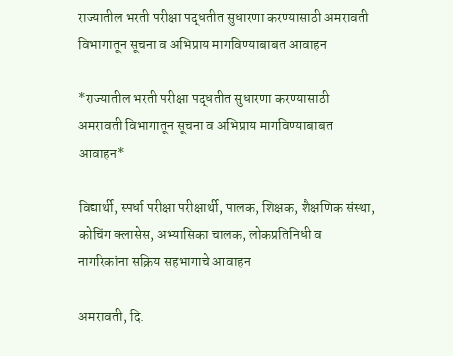राज्यातील भरती परीक्षा पद्धतीत सुधारणा करण्यासाठी अमरावती विभागातून सूचना व अभिप्राय मागविण्याबाबत आवाहन

*राज्यातील भरती परीक्षा पद्धतीत सुधारणा करण्यासाठी अमरावती विभागातून सूचना व अभिप्राय मागविण्याबाबत आवाहन*

विद्यार्थी, स्पर्धा परीक्षा परीक्षार्थी, पालक, शिक्षक, शैक्षणिक संस्था, कोचिंग क्लासेस, अभ्यासिका चालक, लोकप्रतिनिधी व नागरिकांना सक्रिय सहभागाचे आवाहन

अमरावती, दि.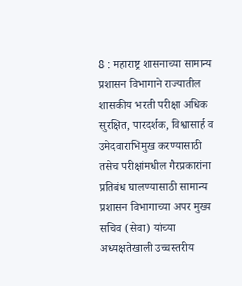8 : महाराष्ट्र शासनाच्या सामान्य प्रशासन विभागाने राज्यातील शासकीय भरती परीक्षा अधिक सुरक्षित, पारदर्शक, विश्वासार्ह व उमेदवाराभिमुख करण्यासाठी तसेच परीक्षांमधील गैरप्रकारांना प्रतिबंध घालण्यासाठी सामान्य प्रशासन विभागाच्या अपर मुख्य सचिव (सेवा) यांच्या अध्यक्षतेखाली उच्चस्तरीय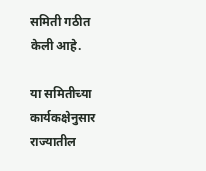समिती गठीत केली आहे.

या समितीच्या कार्यकक्षेनुसार राज्यातील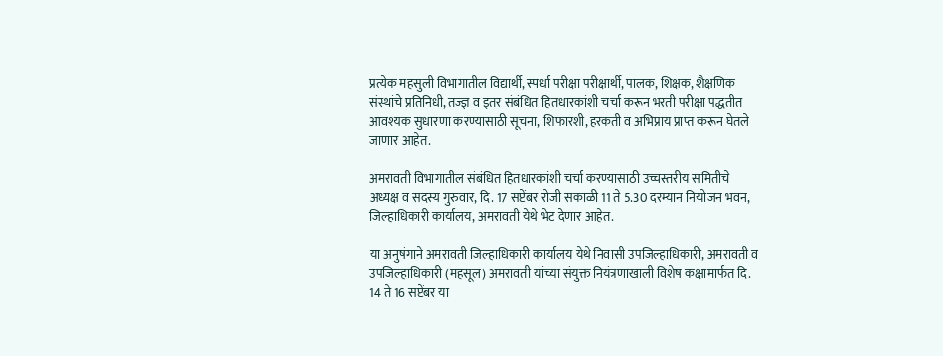प्रत्येक महसुली विभागातील विद्यार्थी, स्पर्धा परीक्षा परीक्षार्थी, पालक, शिक्षक, शैक्षणिक संस्थांचे प्रतिनिधी, तज्ज्ञ व इतर संबंधित हितधारकांशी चर्चा करून भरती परीक्षा पद्धतीत आवश्यक सुधारणा करण्यासाठी सूचना, शिफारशी, हरकती व अभिप्राय प्राप्त करून घेतले जाणार आहेत.

अमरावती विभागातील संबंधित हितधारकांशी चर्चा करण्यासाठी उच्चस्तरीय समितीचे अध्यक्ष व सदस्य गुरुवार, दि. 17 सप्टेंबर रोजी सकाळी 11 ते 5.30 दरम्यान नियोजन भवन, जिल्हाधिकारी कार्यालय, अमरावती येथे भेट देणार आहेत.

या अनुषंगाने अमरावती जिल्हाधिकारी कार्यालय येथे निवासी उपजिल्हाधिकारी, अमरावती व उपजिल्हाधिकारी (महसूल) अमरावती यांच्या संयुक्त नियंत्रणाखाली विशेष कक्षामार्फत दि. 14 ते 16 सप्टेंबर या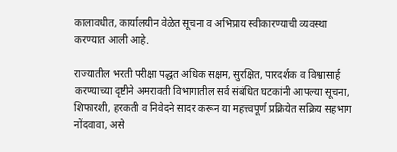कालावधीत, कार्यालयीन वेळेत सूचना व अभिप्राय स्वीकारण्याची व्यवस्था करण्यात आली आहे.

राज्यातील भरती परीक्षा पद्धत अधिक सक्षम, सुरक्षित, पारदर्शक व विश्वासार्ह करण्याच्या दृष्टीने अमरावती विभागातील सर्व संबंधित घटकांनी आपल्या सूचना, शिफारशी, हरकती व निवेदने सादर करून या महत्त्वपूर्ण प्रक्रियेत सक्रिय सहभाग नोंदवावा, असे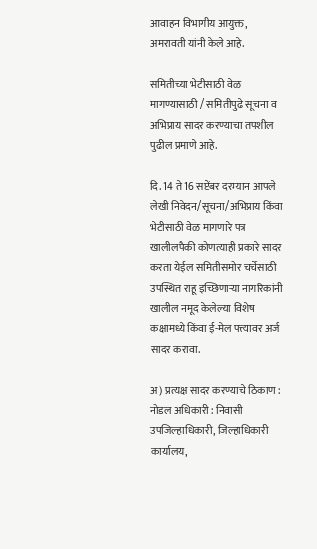आवाहन विभागीय आयुक्त, अमरावती यांनी केले आहे.

समितीच्या भेटीसाठी वेळ मागण्यासाठी / समितीपुढे सूचना व अभिप्राय सादर करण्याचा तपशील पुढील प्रमाणे आहे.

दि. 14 ते 16 सप्टेंबर दरम्यान आपले लेखी निवेदन/सूचना/अभिप्राय किंवा भेटीसाठी वेळ मागणारे पत्र खालीलपैकी कोणत्याही प्रकारे सादर करता येईल समितीसमोर चर्चेसाठी उपस्थित राहू इच्छिणाऱ्या नागरिकांनी खालील नमूद केलेल्या विशेष कक्षामध्ये किंवा ई-मेल पत्त्यावर अर्ज सादर करावा.

अ) प्रत्यक्ष सादर करण्याचे ठिकाण : नोडल अधिकारी : निवासी उपजिल्हाधिकारी, जिल्हाधिकारी कार्यालय,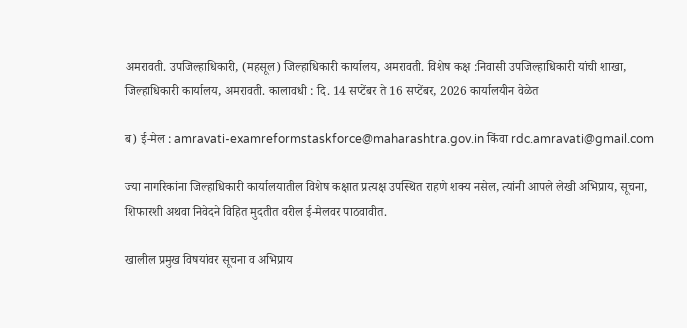अमरावती. उपजिल्हाधिकारी, (महसूल) जिल्हाधिकारी कार्यालय, अमरावती. विशेष कक्ष :निवासी उपजिल्हाधिकारी यांची शाखा, जिल्हाधिकारी कार्यालय, अमरावती. कालावधी : दि. 14 सप्टेंबर ते 16 सप्टेंबर, 2026 कार्यालयीन वेळेत

ब) ई-मेल : amravati-examreformstaskforce@maharashtra.gov.in किंवा rdc.amravati@gmail.com

ज्या नागरिकांना जिल्हाधिकारी कार्यालयातील विशेष कक्षात प्रत्यक्ष उपस्थित राहणे शक्य नसेल, त्यांनी आपले लेखी अभिप्राय, सूचना, शिफारशी अथवा निवेदने विहित मुदतीत वरील ई-मेलवर पाठवावीत.

खालील प्रमुख विषयांवर सूचना व अभिप्राय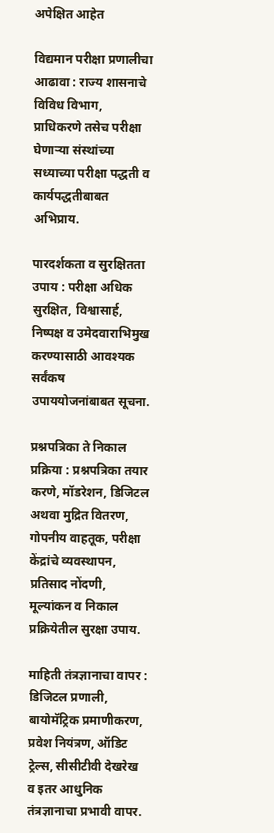अपेक्षित आहेत

विद्यमान परीक्षा प्रणालीचा आढावा : राज्य शासनाचे विविध विभाग, प्राधिकरणे तसेच परीक्षा घेणाऱ्या संस्थांच्या सध्याच्या परीक्षा पद्धती व कार्यपद्धतीबाबत अभिप्राय.

पारदर्शकता व सुरक्षितता उपाय : परीक्षा अधिक सुरक्षित, विश्वासार्ह, निष्पक्ष व उमेदवाराभिमुख करण्यासाठी आवश्यक सर्वंकष उपाययोजनांबाबत सूचना.

प्रश्नपत्रिका ते निकाल प्रक्रिया : प्रश्नपत्रिका तयार करणे, मॉडरेशन, डिजिटल अथवा मुद्रित वितरण, गोपनीय वाहतूक, परीक्षा केंद्रांचे व्यवस्थापन, प्रतिसाद नोंदणी, मूल्यांकन व निकाल प्रक्रियेतील सुरक्षा उपाय.

माहिती तंत्रज्ञानाचा वापर : डिजिटल प्रणाली, बायोमॅट्रिक प्रमाणीकरण, प्रवेश नियंत्रण, ऑडिट ट्रेल्स, सीसीटीवी देखरेख व इतर आधुनिक तंत्रज्ञानाचा प्रभावी वापर.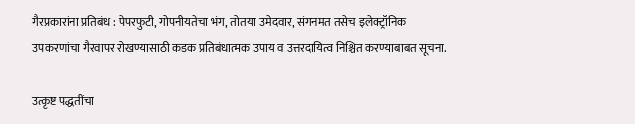गैरप्रकारांना प्रतिबंध : पेपरफुटी, गोपनीयतेचा भंग, तोतया उमेदवार, संगनमत तसेच इलेक्ट्रॉनिक उपकरणांचा गैरवापर रोखण्यासाठी कडक प्रतिबंधात्मक उपाय व उत्तरदायित्व निश्चित करण्याबाबत सूचना.

उत्कृष्ट पद्धतींचा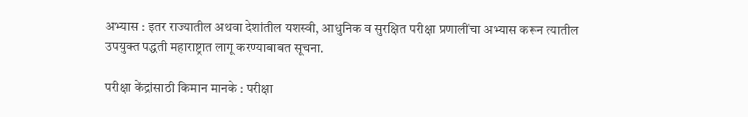अभ्यास : इतर राज्यातील अथवा देशांतील यशस्वी, आधुनिक व सुरक्षित परीक्षा प्रणालींचा अभ्यास करून त्यातील उपयुक्त पद्धती महाराष्ट्रात लागू करण्याबाबत सूचना.

परीक्षा केंद्रांसाठी किमान मानके : परीक्षा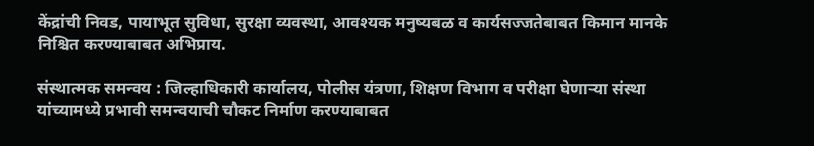केंद्रांची निवड, पायाभूत सुविधा, सुरक्षा व्यवस्था, आवश्यक मनुष्यबळ व कार्यसज्जतेबाबत किमान मानके निश्चित करण्याबाबत अभिप्राय.

संस्थात्मक समन्वय : जिल्हाधिकारी कार्यालय, पोलीस यंत्रणा, शिक्षण विभाग व परीक्षा घेणाऱ्या संस्था यांच्यामध्ये प्रभावी समन्वयाची चौकट निर्माण करण्याबाबत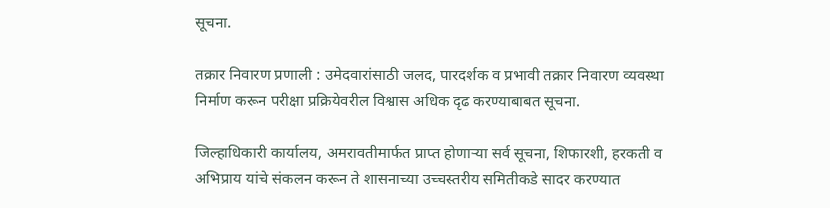सूचना.

तक्रार निवारण प्रणाली : उमेदवारांसाठी जलद, पारदर्शक व प्रभावी तक्रार निवारण व्यवस्था निर्माण करून परीक्षा प्रक्रियेवरील विश्वास अधिक दृढ करण्याबाबत सूचना.

जिल्हाधिकारी कार्यालय, अमरावतीमार्फत प्राप्त होणाऱ्या सर्व सूचना, शिफारशी, हरकती व अभिप्राय यांचे संकलन करून ते शासनाच्या उच्चस्तरीय समितीकडे सादर करण्यात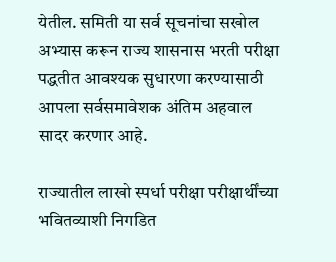येतील. समिती या सर्व सूचनांचा सखोल अभ्यास करून राज्य शासनास भरती परीक्षा पद्धतीत आवश्यक सुधारणा करण्यासाठी आपला सर्वसमावेशक अंतिम अहवाल सादर करणार आहे.

राज्यातील लाखो स्पर्धा परीक्षा परीक्षार्थींच्या भवितव्याशी निगडित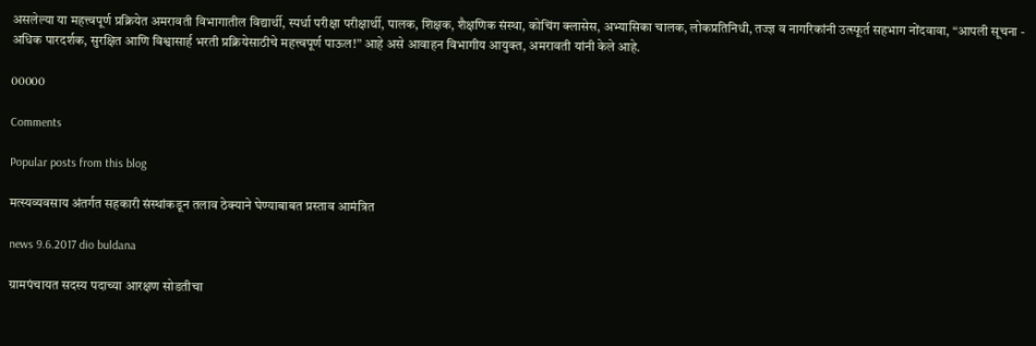असलेल्या या महत्त्वपूर्ण प्रक्रियेत अमरावती विभागातील विद्यार्थी, स्पर्धा परीक्षा परीक्षार्थी, पालक, शिक्षक, शैक्षणिक संस्था, कोचिंग क्लासेस, अभ्यासिका चालक, लोकप्रतिनिधी, तज्ज्ञ व नागरिकांनी उत्स्फूर्त सहभाग नोंदवावा, “आपली सूचना - अधिक पारदर्शक, सुरक्षित आणि विश्वासार्ह भरती प्रक्रियेसाठीचे महत्त्वपूर्ण पाऊल!” आहे असे आवाहन विभागीय आयुक्त, अमरावती यांनी केले आहे.

00000

Comments

Popular posts from this blog

मत्स्यव्यवसाय अंतर्गत सहकारी संस्थांकडून तलाव ठेक्याने घेण्याबाबत प्रस्ताव आमंत्रित

news 9.6.2017 dio buldana

ग्रामपंचायत सदस्य पदाच्या आरक्षण सोडतीचा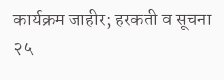कार्यक्रम जाहीर; हरकती व सूचना २५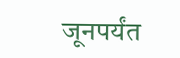जूनपर्यंत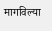मागविल्या